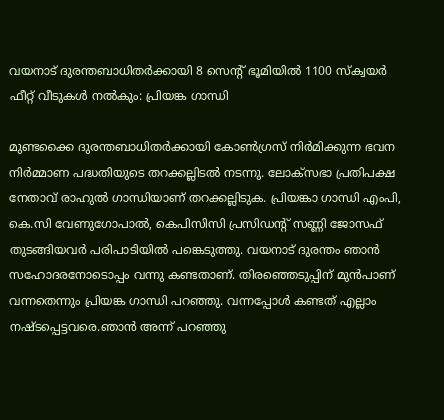വയനാട് ദുരന്തബാധിതർക്കായി 8 സെന്റ് ഭൂമിയിൽ 1100 സ്‌ക്വയർ ഫീറ്റ് വീടുകൾ നൽകും: പ്രിയങ്ക ഗാന്ധി

മുണ്ടക്കൈ ദുരന്തബാധിതർക്കായി കോൺഗ്രസ് നിർമിക്കുന്ന ഭവന നിർമ്മാണ പദ്ധതിയുടെ തറക്കല്ലിടൽ നടന്നു. ലോക്സഭാ പ്രതിപക്ഷ നേതാവ് രാഹുൽ ഗാന്ധിയാണ് തറക്കല്ലിടുക. പ്രിയങ്കാ ഗാന്ധി എംപി, കെ.സി വേണുഗോപാൽ, കെപിസിസി പ്രസിഡന്റ് സണ്ണി ജോസഫ് തുടങ്ങിയവർ പരിപാടിയിൽ പങ്കെടുത്തു. വയനാട് ദുരന്തം ഞാൻ സഹോദരനോടൊപ്പം വന്നു കണ്ടതാണ്. തിരഞ്ഞെടുപ്പിന് മുൻപാണ് വന്നതെന്നും പ്രിയങ്ക ഗാന്ധി പറഞ്ഞു. വന്നപ്പോൾ കണ്ടത് എല്ലാം നഷ്ടപ്പെട്ടവരെ.ഞാൻ അന്ന് പറഞ്ഞു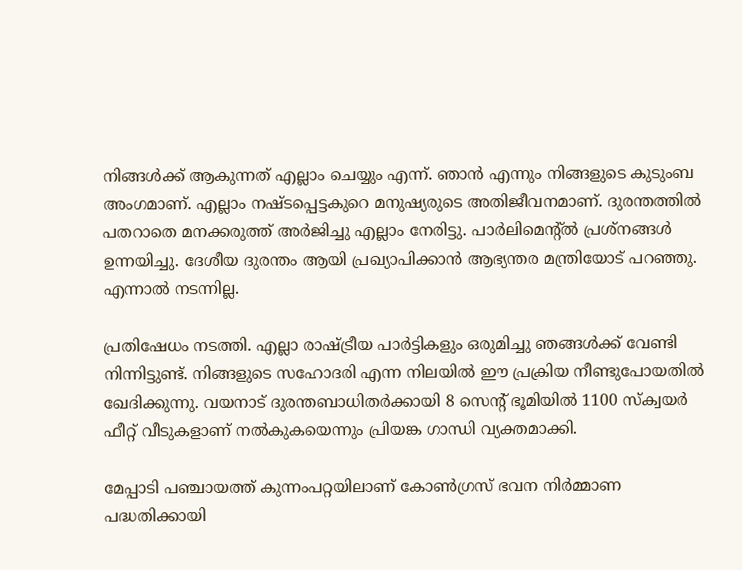നിങ്ങൾക്ക് ആകുന്നത് എല്ലാം ചെയ്യും എന്ന്. ഞാൻ എന്നും നിങ്ങളുടെ കുടുംബ അംഗമാണ്. എല്ലാം നഷ്ടപ്പെട്ടകുറെ മനുഷ്യരുടെ അതിജീവനമാണ്. ദുരന്തത്തിൽ പതറാതെ മനക്കരുത്ത് അർജിച്ചു എല്ലാം നേരിട്ടു. പാർലിമെന്റ്ൽ പ്രശ്നങ്ങൾ ഉന്നയിച്ചു. ദേശീയ ദുരന്തം ആയി പ്രഖ്യാപിക്കാൻ ആഭ്യന്തര മന്ത്രിയോട് പറഞ്ഞു. എന്നാൽ നടന്നില്ല.

പ്രതിഷേധം നടത്തി. എല്ലാ രാഷ്ട്രീയ പാർട്ടികളും ഒരുമിച്ചു ഞങ്ങൾക്ക് വേണ്ടി നിന്നിട്ടുണ്ട്. നിങ്ങളുടെ സഹോദരി എന്ന നിലയിൽ ഈ പ്രക്രിയ നീണ്ടുപോയതിൽ ഖേദിക്കുന്നു. വയനാട് ദുരന്തബാധിതർക്കായി 8 സെന്റ് ഭൂമിയിൽ 1100 സ്‌ക്വയർ ഫീറ്റ് വീടുകളാണ് നൽകുകയെന്നും പ്രിയങ്ക ഗാന്ധി വ്യക്തമാക്കി.

മേപ്പാടി പഞ്ചായത്ത് കുന്നംപറ്റയിലാണ് കോൺഗ്രസ് ഭവന നിർമ്മാണ പദ്ധതിക്കായി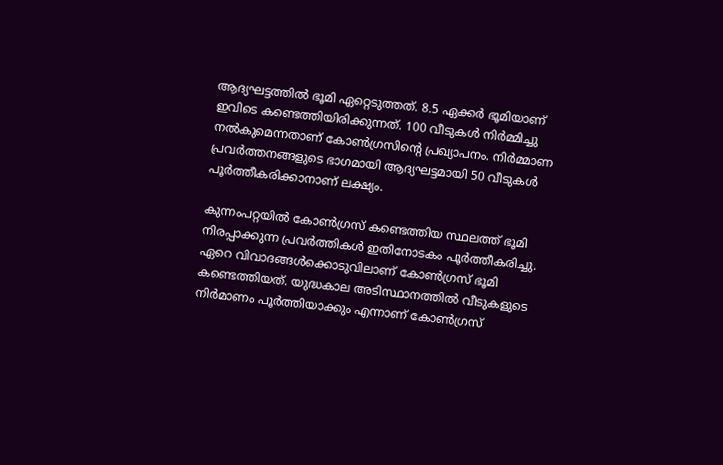ആദ്യഘട്ടത്തിൽ ഭൂമി ഏറ്റെടുത്തത്. 8.5 ഏക്കർ ഭൂമിയാണ് ഇവിടെ കണ്ടെത്തിയിരിക്കുന്നത്. 100 വീടുകൾ നിർമ്മിച്ചു നൽകുമെന്നതാണ് കോൺഗ്രസിന്റെ പ്രഖ്യാപനം. നിർമ്മാണ പ്രവർത്തനങ്ങളുടെ ഭാഗമായി ആദ്യഘട്ടമായി 50 വീടുകൾ പൂർത്തീകരിക്കാനാണ് ലക്ഷ്യം.

കുന്നംപറ്റയിൽ കോൺഗ്രസ് കണ്ടെത്തിയ സ്ഥലത്ത് ഭൂമി നിരപ്പാക്കുന്ന പ്രവർത്തികൾ ഇതിനോടകം പൂർത്തീകരിച്ചു. ഏറെ വിവാദങ്ങൾക്കൊടുവിലാണ് കോൺഗ്രസ് ഭൂമി കണ്ടെത്തിയത്. യുദ്ധകാല അടിസ്ഥാനത്തിൽ വീടുകളുടെ നിർമാണം പൂർത്തിയാക്കും എന്നാണ് കോൺഗ്രസ്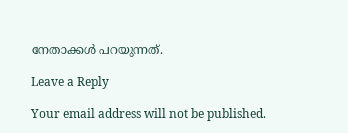നേതാക്കൾ പറയുന്നത്.

Leave a Reply

Your email address will not be published.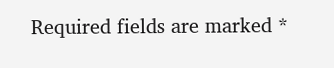Required fields are marked *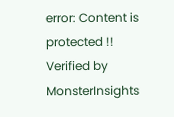error: Content is protected !!
Verified by MonsterInsights